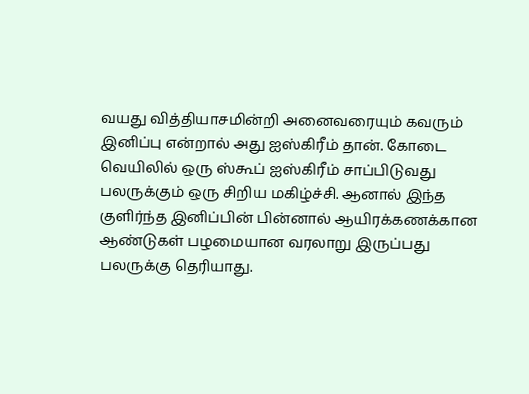வயது வித்தியாசமின்றி அனைவரையும் கவரும் இனிப்பு என்றால் அது ஐஸ்கிரீம் தான். கோடை வெயிலில் ஒரு ஸ்கூப் ஐஸ்கிரீம் சாப்பிடுவது பலருக்கும் ஒரு சிறிய மகிழ்ச்சி. ஆனால் இந்த குளிர்ந்த இனிப்பின் பின்னால் ஆயிரக்கணக்கான ஆண்டுகள் பழமையான வரலாறு இருப்பது பலருக்கு தெரியாது.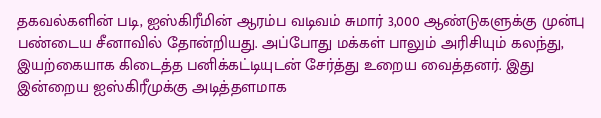தகவல்களின் படி, ஐஸ்கிரீமின் ஆரம்ப வடிவம் சுமார் 3,000 ஆண்டுகளுக்கு முன்பு பண்டைய சீனாவில் தோன்றியது. அப்போது மக்கள் பாலும் அரிசியும் கலந்து, இயற்கையாக கிடைத்த பனிக்கட்டியுடன் சேர்த்து உறைய வைத்தனர். இது இன்றைய ஐஸ்கிரீமுக்கு அடித்தளமாக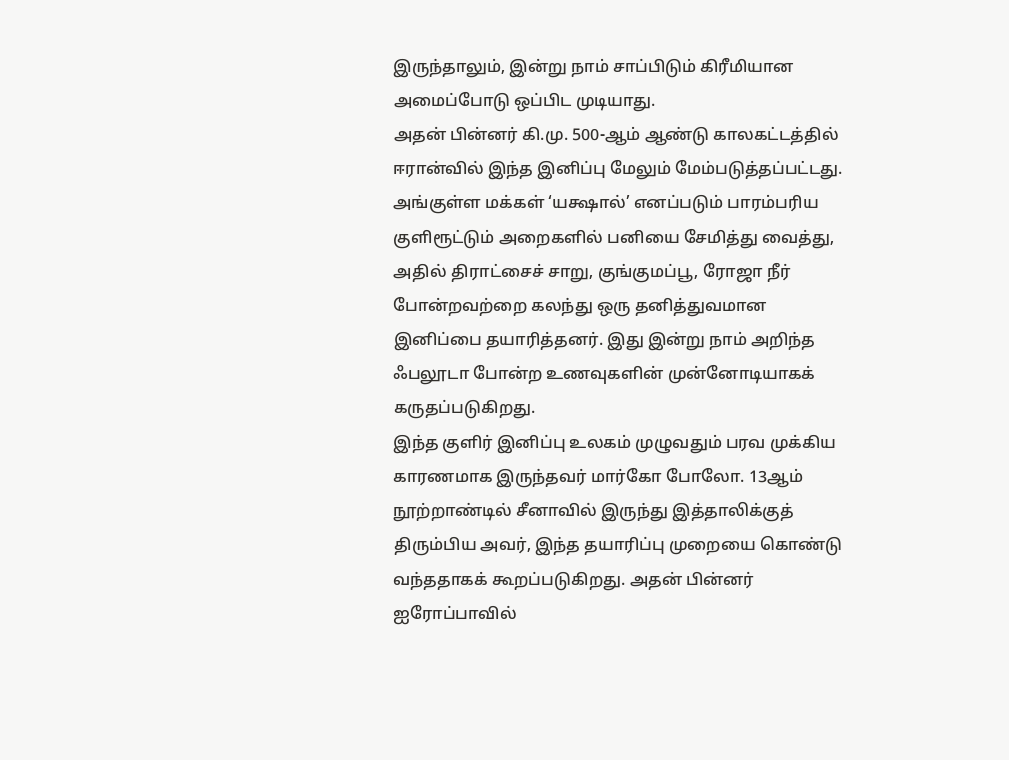இருந்தாலும், இன்று நாம் சாப்பிடும் கிரீமியான அமைப்போடு ஒப்பிட முடியாது.
அதன் பின்னர் கி.மு. 500-ஆம் ஆண்டு காலகட்டத்தில் ஈரான்வில் இந்த இனிப்பு மேலும் மேம்படுத்தப்பட்டது. அங்குள்ள மக்கள் ‘யக்ஷால்’ எனப்படும் பாரம்பரிய குளிரூட்டும் அறைகளில் பனியை சேமித்து வைத்து, அதில் திராட்சைச் சாறு, குங்குமப்பூ, ரோஜா நீர் போன்றவற்றை கலந்து ஒரு தனித்துவமான இனிப்பை தயாரித்தனர். இது இன்று நாம் அறிந்த ஃபலூடா போன்ற உணவுகளின் முன்னோடியாகக் கருதப்படுகிறது.
இந்த குளிர் இனிப்பு உலகம் முழுவதும் பரவ முக்கிய காரணமாக இருந்தவர் மார்கோ போலோ. 13ஆம் நூற்றாண்டில் சீனாவில் இருந்து இத்தாலிக்குத் திரும்பிய அவர், இந்த தயாரிப்பு முறையை கொண்டு வந்ததாகக் கூறப்படுகிறது. அதன் பின்னர் ஐரோப்பாவில்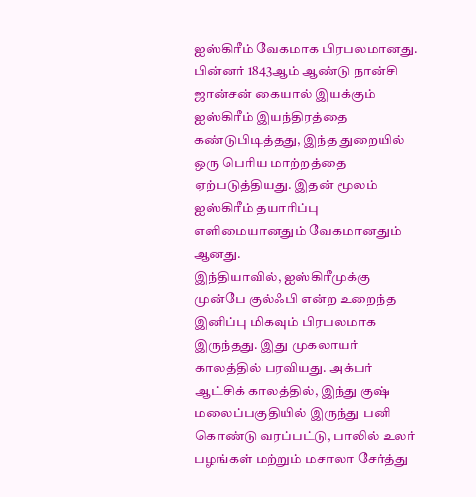ஐஸ்கிரீம் வேகமாக பிரபலமானது. பின்னர் 1843ஆம் ஆண்டு நான்சி ஜான்சன் கையால் இயக்கும் ஐஸ்கிரீம் இயந்திரத்தை கண்டுபிடித்தது, இந்த துறையில் ஒரு பெரிய மாற்றத்தை ஏற்படுத்தியது. இதன் மூலம் ஐஸ்கிரீம் தயாரிப்பு எளிமையானதும் வேகமானதும் ஆனது.
இந்தியாவில், ஐஸ்கிரீமுக்கு முன்பே குல்ஃபி என்ற உறைந்த இனிப்பு மிகவும் பிரபலமாக இருந்தது. இது முகலாயர் காலத்தில் பரவியது. அக்பர் ஆட்சிக் காலத்தில், இந்து குஷ் மலைப்பகுதியில் இருந்து பனி கொண்டு வரப்பட்டு, பாலில் உலர் பழங்கள் மற்றும் மசாலா சேர்த்து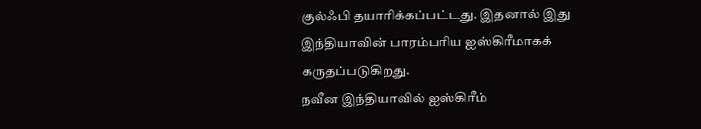குல்ஃபி தயாரிக்கப்பட்டது. இதனால் இது இந்தியாவின் பாரம்பரிய ஐஸ்கிரீமாகக் கருதப்படுகிறது.
நவீன இந்தியாவில் ஐஸ்கிரீம்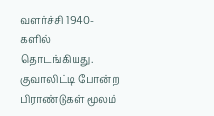வளர்ச்சி 1940-களில் தொடங்கியது. குவாலிட்டி போன்ற பிராண்டுகள் மூலம்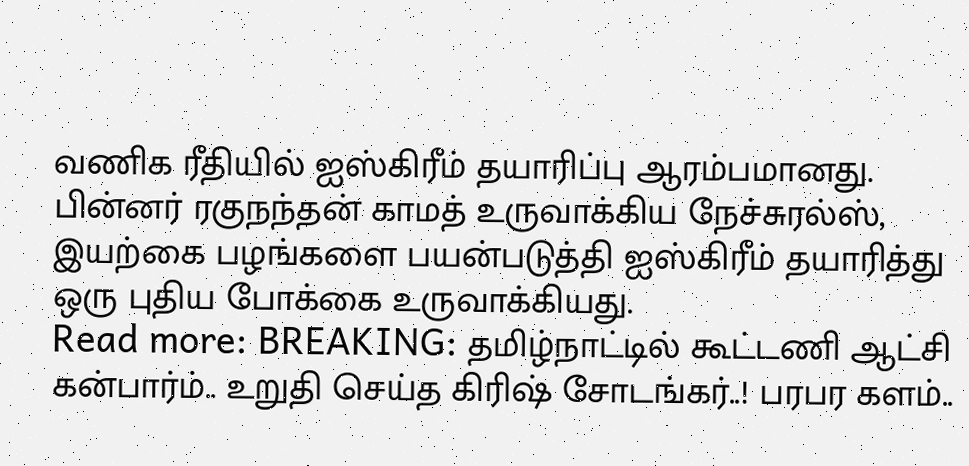வணிக ரீதியில் ஐஸ்கிரீம் தயாரிப்பு ஆரம்பமானது. பின்னர் ரகுநந்தன் காமத் உருவாக்கிய நேச்சுரல்ஸ், இயற்கை பழங்களை பயன்படுத்தி ஐஸ்கிரீம் தயாரித்து ஒரு புதிய போக்கை உருவாக்கியது.
Read more: BREAKING: தமிழ்நாட்டில் கூட்டணி ஆட்சி கன்பார்ம்.. உறுதி செய்த கிரிஷ் சோடங்கர்..! பரபர களம்..